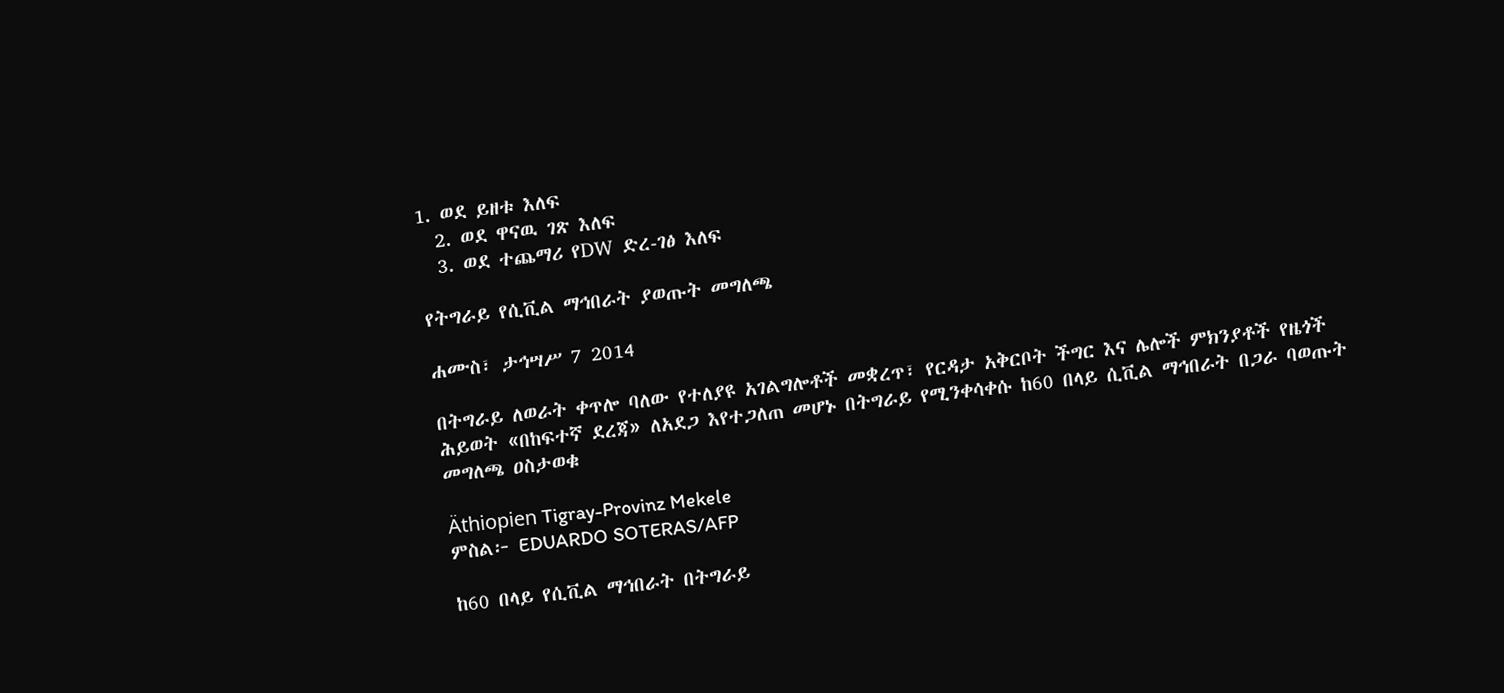1. ወደ ይዘቱ እለፍ
  2. ወደ ዋናዉ ገጽ እለፍ
  3. ወደ ተጨማሪ የDW ድረ-ገፅ እለፍ

የትግራይ የሲቪል ማኅበራት ያወጡት መግለጫ

ሐሙስ፣ ታኅሣሥ 7 2014

በትግራይ ለወራት ቀጥሎ ባለው የተለያዩ አገልግሎቶች መቋረጥ፣ የርዳታ አቅርቦት ችግር እና ሌሎች ምክንያቶች የዜጎች ሕይወት «በከፍተኛ ደረጃ» ለአደጋ እየተጋለጠ መሆኑ በትግራይ የሚንቀሳቀሱ ከ60 በላይ ሲቪል ማኅበራት በጋራ ባወጡት መግለጫ ዐስታወቁ

Äthiopien Tigray-Provinz Mekele
ምስል፦ EDUARDO SOTERAS/AFP

ከ60 በላይ የሲቪል ማኅበራት በትግራይ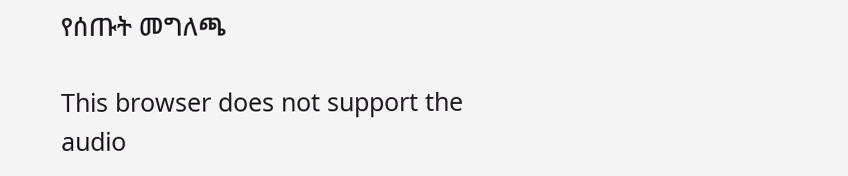የሰጡት መግለጫ

This browser does not support the audio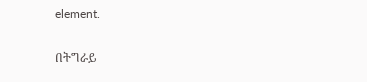element.

በትግራይ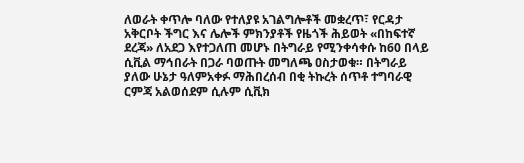ለወራት ቀጥሎ ባለው የተለያዩ አገልግሎቶች መቋረጥ፣ የርዳታ አቅርቦት ችግር እና ሌሎች ምክንያቶች የዜጎች ሕይወት «በከፍተኛ ደረጃ» ለአደጋ እየተጋለጠ መሆኑ በትግራይ የሚንቀሳቀሱ ከ60 በላይ ሲቪል ማኅበራት በጋራ ባወጡት መግለጫ ዐስታወቁ። በትግራይ ያለው ሁኔታ ዓለምአቀፉ ማሕበረሰብ በቂ ትኩረት ሰጥቶ ተግባራዊ ርምጃ አልወሰደም ሲሉም ሲቪክ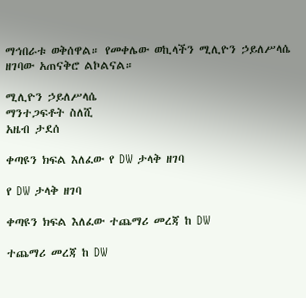ማኅበራቱ ወቅሰዋል። የመቀሌው ወኪላችን ሚሊዮን ኃይለሥላሴ ዘገባው አጠናቅሮ ልኮልናል።

ሚሊዮን ኃይለሥላሴ
ማንተጋፍቶት ስለሺ
አዜብ ታደሰ

ቀጣዩን ክፍል እለፈው የ DW ታላቅ ዘገባ

የ DW ታላቅ ዘገባ

ቀጣዩን ክፍል እለፈው ተጨማሪ መረጃ ከ DW

ተጨማሪ መረጃ ከ DW